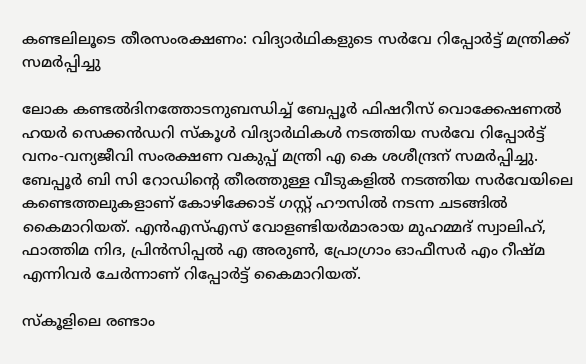കണ്ടലിലൂടെ തീരസംരക്ഷണം: വിദ്യാര്‍ഥികളുടെ സര്‍വേ റിപ്പോര്‍ട്ട് മന്ത്രിക്ക് സമര്‍പ്പിച്ചു

ലോക കണ്ടല്‍ദിനത്തോടനുബന്ധിച്ച് ബേപ്പൂര്‍ ഫിഷറീസ് വൊക്കേഷണല്‍ ഹയര്‍ സെക്കന്‍ഡറി സ്‌കൂള്‍ വിദ്യാര്‍ഥികള്‍ നടത്തിയ സര്‍വേ റിപ്പോര്‍ട്ട് വനം-വന്യജീവി സംരക്ഷണ വകുപ്പ് മന്ത്രി എ കെ ശശീന്ദ്രന് സമര്‍പ്പിച്ചു. ബേപ്പൂര്‍ ബി സി റോഡിന്റെ തീരത്തുള്ള വീടുകളില്‍ നടത്തിയ സര്‍വേയിലെ കണ്ടെത്തലുകളാണ് കോഴിക്കോട് ഗസ്റ്റ് ഹൗസില്‍ നടന്ന ചടങ്ങില്‍ കൈമാറിയത്. എന്‍എസ്എസ് വോളണ്ടിയര്‍മാരായ മുഹമ്മദ് സ്വാലിഹ്, ഫാത്തിമ നിദ, പ്രിന്‍സിപ്പല്‍ എ അരുണ്‍, പ്രോഗ്രാം ഓഫീസര്‍ എം റീഷ്മ എന്നിവര്‍ ചേര്‍ന്നാണ് റിപ്പോര്‍ട്ട് കൈമാറിയത്.

സ്‌കൂളിലെ രണ്ടാം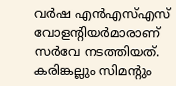വര്‍ഷ എന്‍എസ്എസ് വോളന്റിയര്‍മാരാണ് സര്‍വേ നടത്തിയത്. കരിങ്കല്ലും സിമന്റും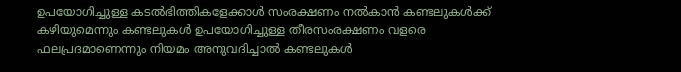ഉപയോഗിച്ചുള്ള കടല്‍ഭിത്തികളേക്കാള്‍ സംരക്ഷണം നല്‍കാന്‍ കണ്ടലുകള്‍ക്ക് കഴിയുമെന്നും കണ്ടലുകള്‍ ഉപയോഗിച്ചുള്ള തീരസംരക്ഷണം വളരെ ഫലപ്രദമാണെന്നും നിയമം അനുവദിച്ചാല്‍ കണ്ടലുകള്‍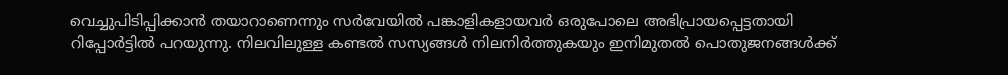വെച്ചുപിടിപ്പിക്കാന്‍ തയാറാണെന്നും സര്‍വേയില്‍ പങ്കാളികളായവര്‍ ഒരുപോലെ അഭിപ്രായപ്പെട്ടതായി റിപ്പോര്‍ട്ടില്‍ പറയുന്നു. നിലവിലുള്ള കണ്ടല്‍ സസ്യങ്ങള്‍ നിലനിര്‍ത്തുകയും ഇനിമുതല്‍ പൊതുജനങ്ങള്‍ക്ക്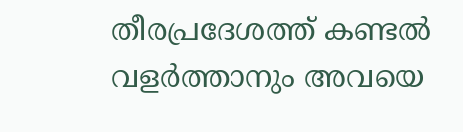തീരപ്രദേശത്ത് കണ്ടല്‍ വളര്‍ത്താനും അവയെ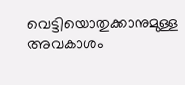വെട്ടിയൊതുക്കാനുമുള്ള അവകാശം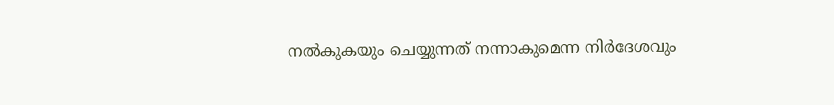നല്‍കുകയും ചെയ്യുന്നത് നന്നാകുമെന്ന നിര്‍ദേശവും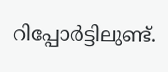റിപ്പോര്‍ട്ടിലുണ്ട്.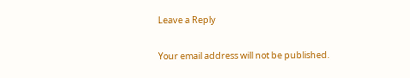Leave a Reply

Your email address will not be published.